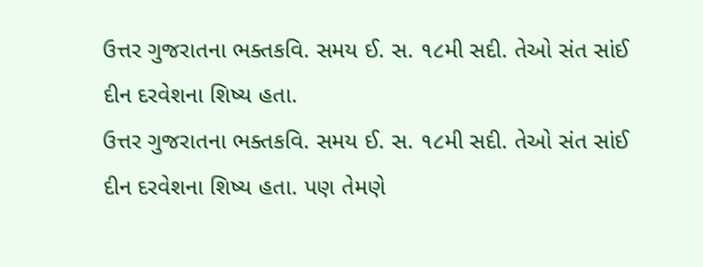ઉત્તર ગુજરાતના ભક્તકવિ. સમય ઈ. સ. ૧૮મી સદી. તેઓ સંત સાંઈ દીન દરવેશના શિષ્ય હતા.
ઉત્તર ગુજરાતના ભક્તકવિ. સમય ઈ. સ. ૧૮મી સદી. તેઓ સંત સાંઈ દીન દરવેશના શિષ્ય હતા. પણ તેમણે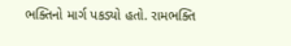ભક્તિનો માર્ગ પકડ્યો હતો. રામભક્તિ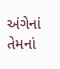અંગેનાં તેમનાં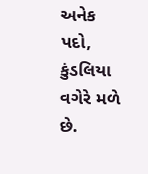અનેક પદો, કુંડલિયા વગેરે મળે છે.